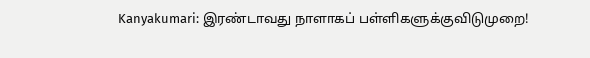Kanyakumari: இரண்டாவது நாளாகப் பள்ளிகளுக்குவிடுமுறை!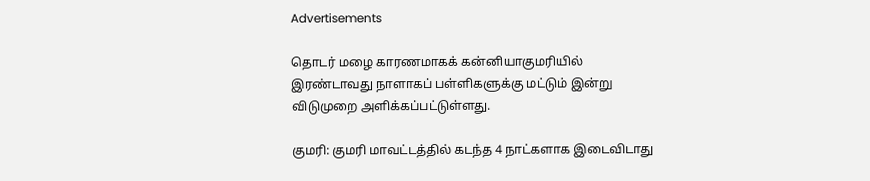Advertisements

தொடர் மழை காரணமாகக் கன்னியாகுமரியில் இரண்டாவது நாளாகப் பள்ளிகளுக்கு மட்டும் இன்று விடுமுறை அளிக்கப்பட்டுள்ளது.

குமரி: குமரி மாவட்டத்தில் கடந்த 4 நாட்களாக இடைவிடாது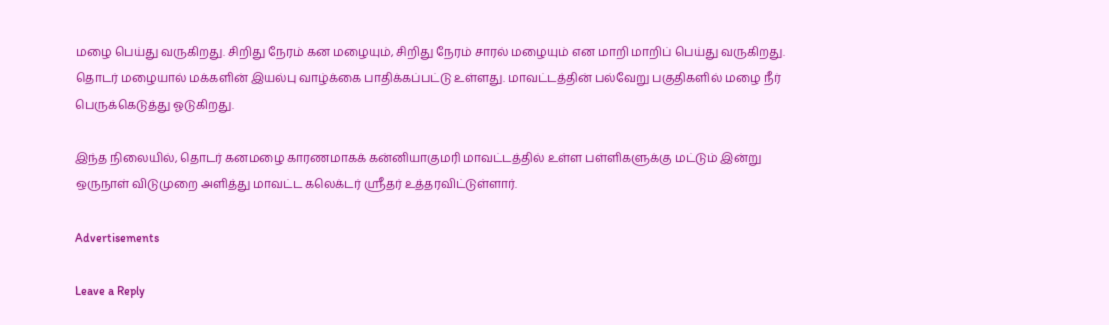மழை பெய்து வருகிறது. சிறிது நேரம் கன மழையும், சிறிது நேரம் சாரல் மழையும் என மாறி மாறிப் பெய்து வருகிறது. தொடர் மழையால் மக்களின் இயல்பு வாழ்க்கை பாதிக்கப்பட்டு உள்ளது. மாவட்டத்தின் பல்வேறு பகுதிகளில் மழை நீர் பெருக்கெடுத்து ஓடுகிறது.

இந்த நிலையில், தொடர் கனமழை காரணமாகக் கன்னியாகுமரி மாவட்டத்தில் உள்ள பள்ளிகளுக்கு மட்டும் இன்று ஒருநாள் விடுமுறை அளித்து மாவட்ட கலெக்டர் ஸ்ரீதர் உத்தரவிட்டுள்ளார்.

Advertisements

Leave a Reply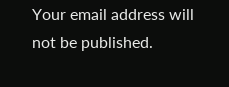Your email address will not be published.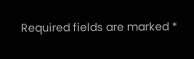Required fields are marked *